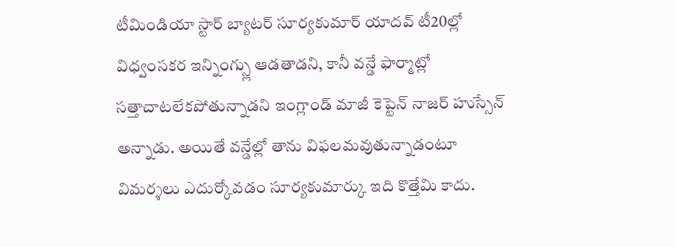టీమిండియా స్టార్ బ్యాటర్ సూర్యకుమార్ యాదవ్ టీ20ల్లో విధ్వంసకర ఇన్నింగ్స్లు ఆడతాడని, కానీ వన్డే ఫార్మాట్లో సత్తాచాటలేకపోతున్నాడని ఇంగ్లాండ్ మాజీ కెప్టెన్ నాజర్ హుస్సేన్ అన్నాడు. అయితే వన్డేల్లో తాను విఫలమవుతున్నాడంటూ విమర్శలు ఎదుర్కోవడం సూర్యకుమార్కు ఇది కొత్తేమి కాదు.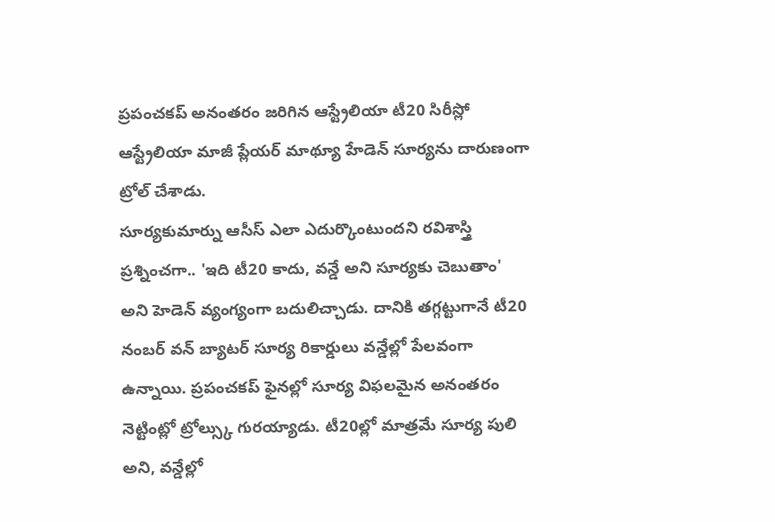ప్రపంచకప్ అనంతరం జరిగిన ఆస్ట్రేలియా టీ20 సిరీస్లో ఆస్ట్రేలియా మాజీ ప్లేయర్ మాథ్యూ హేడెన్ సూర్యను దారుణంగా ట్రోల్ చేశాడు.
సూర్యకుమార్ను ఆసీస్ ఎలా ఎదుర్కొంటుందని రవిశాస్త్రి ప్రశ్నించగా.. 'ఇది టీ20 కాదు, వన్డే అని సూర్యకు చెబుతాం' అని హెడెన్ వ్యంగ్యంగా బదులిచ్చాడు. దానికి తగ్గట్టుగానే టీ20 నంబర్ వన్ బ్యాటర్ సూర్య రికార్డులు వన్డేల్లో పేలవంగా ఉన్నాయి. ప్రపంచకప్ ఫైనల్లో సూర్య విఫలమైన అనంతరం నెట్టింట్లో ట్రోల్స్కు గురయ్యాడు. టీ20ల్లో మాత్రమే సూర్య పులి అని, వన్డేల్లో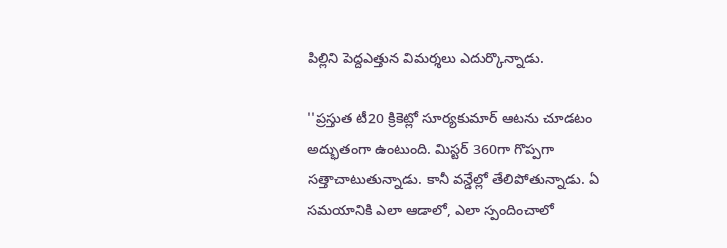పిల్లిని పెద్దఎత్తున విమర్శలు ఎదుర్కొన్నాడు.

''ప్రస్తుత టీ20 క్రికెట్లో సూర్యకుమార్ ఆటను చూడటం అద్భుతంగా ఉంటుంది. మిస్టర్ 360గా గొప్పగా సత్తాచాటుతున్నాడు. కానీ వన్డేల్లో తేలిపోతున్నాడు. ఏ సమయానికి ఎలా ఆడాలో, ఎలా స్పందించాలో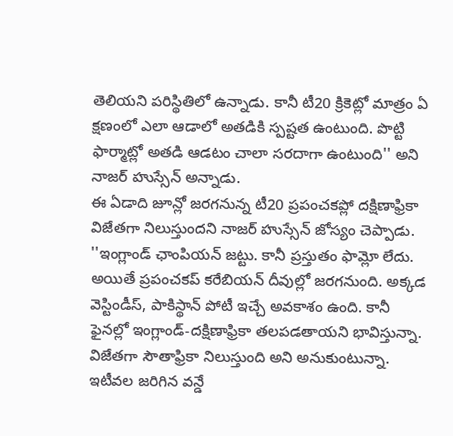తెలియని పరిస్థితిలో ఉన్నాడు. కానీ టీ20 క్రికెట్లో మాత్రం ఏ క్షణంలో ఎలా ఆడాలో అతడికి స్పష్టత ఉంటుంది. పొట్టి ఫార్మాట్లో అతడి ఆడటం చాలా సరదాగా ఉంటుంది'' అని నాజర్ హుస్సేన్ అన్నాడు.
ఈ ఏడాది జూన్లో జరగనున్న టీ20 ప్రపంచకప్లో దక్షిణాఫ్రికా విజేతగా నిలుస్తుందని నాజర్ హుస్సేన్ జోస్యం చెప్పాడు. ''ఇంగ్లాండ్ ఛాంపియన్ జట్టు. కానీ ప్రస్తుతం ఫామ్లో లేదు. అయితే ప్రపంచకప్ కరేబియన్ దీవుల్లో జరగనుంది. అక్కడ వెస్టిండీస్, పాకిస్థాన్ పోటీ ఇచ్చే అవకాశం ఉంది. కానీ ఫైనల్లో ఇంగ్లాండ్-దక్షిణాఫ్రికా తలపడతాయని భావిస్తున్నా. విజేతగా సౌతాఫ్రికా నిలుస్తుంది అని అనుకుంటున్నా. ఇటీవల జరిగిన వన్డే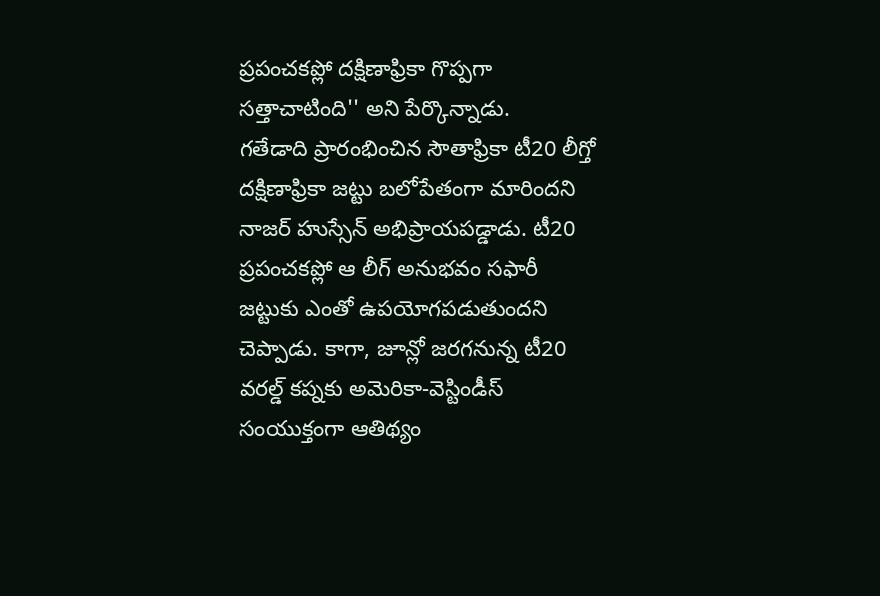ప్రపంచకప్లో దక్షిణాఫ్రికా గొప్పగా సత్తాచాటింది'' అని పేర్కొన్నాడు.
గతేడాది ప్రారంభించిన సౌతాఫ్రికా టీ20 లీగ్తో దక్షిణాఫ్రికా జట్టు బలోపేతంగా మారిందని నాజర్ హుస్సేన్ అభిప్రాయపడ్డాడు. టీ20 ప్రపంచకప్లో ఆ లీగ్ అనుభవం సఫారీ జట్టుకు ఎంతో ఉపయోగపడుతుందని చెప్పాడు. కాగా, జూన్లో జరగనున్న టీ20 వరల్డ్ కప్నకు అమెరికా-వెస్టిండీస్ సంయుక్తంగా ఆతిథ్యం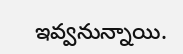ఇవ్వనున్నాయి.